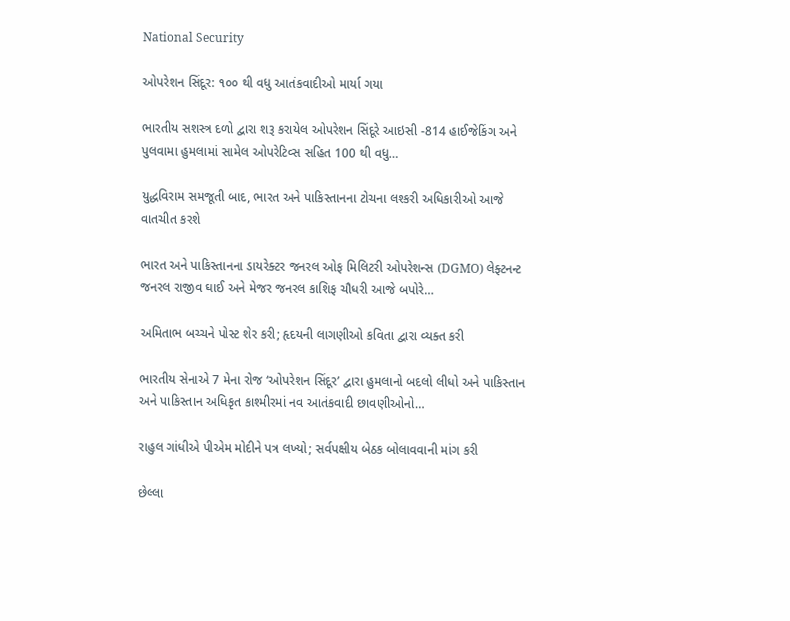National Security

ઓપરેશન સિંદૂર: ૧૦૦ થી વધુ આતંકવાદીઓ માર્યા ગયા

ભારતીય સશસ્ત્ર દળો દ્વારા શરૂ કરાયેલ ઓપરેશન સિંદૂરે આઇસી -814 હાઈજેકિંગ અને પુલવામા હુમલામાં સામેલ ઓપરેટિવ્સ સહિત 100 થી વધુ…

યુદ્ધવિરામ સમજૂતી બાદ, ભારત અને પાકિસ્તાનના ટોચના લશ્કરી અધિકારીઓ આજે વાતચીત કરશે

ભારત અને પાકિસ્તાનના ડાયરેક્ટર જનરલ ઓફ મિલિટરી ઓપરેશન્સ (DGMO) લેફ્ટનન્ટ જનરલ રાજીવ ઘાઈ અને મેજર જનરલ કાશિફ ચૌધરી આજે બપોરે…

અમિતાભ બચ્ચને પોસ્ટ શેર કરી; હૃદયની લાગણીઓ કવિતા દ્વારા વ્યક્ત કરી

ભારતીય સેનાએ 7 મેના રોજ ‘ઓપરેશન સિંદૂર’ દ્વારા હુમલાનો બદલો લીધો અને પાકિસ્તાન અને પાકિસ્તાન અધિકૃત કાશ્મીરમાં નવ આતંકવાદી છાવણીઓનો…

રાહુલ ગાંધીએ પીએમ મોદીને પત્ર લખ્યો; સર્વપક્ષીય બેઠક બોલાવવાની માંગ કરી

છેલ્લા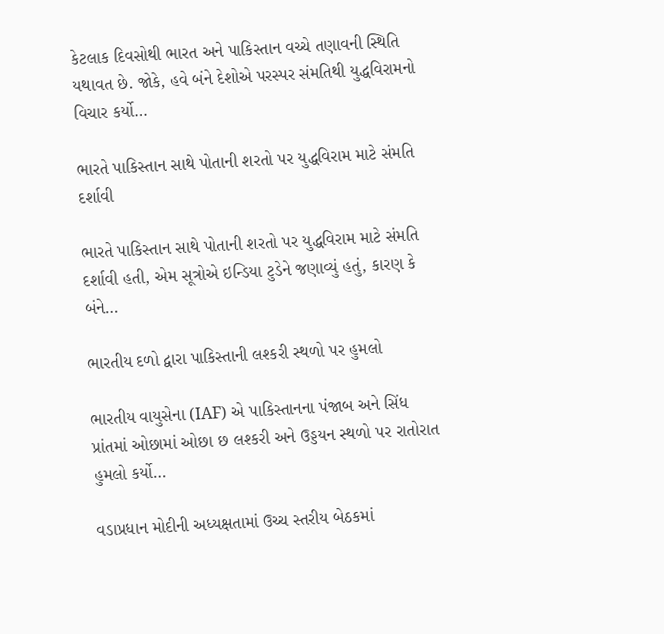કેટલાક દિવસોથી ભારત અને પાકિસ્તાન વચ્ચે તણાવની સ્થિતિ યથાવત છે. જોકે, હવે બંને દેશોએ પરસ્પર સંમતિથી યુદ્ધવિરામનો વિચાર કર્યો…

ભારતે પાકિસ્તાન સાથે પોતાની શરતો પર યુદ્ધવિરામ માટે સંમતિ દર્શાવી

ભારતે પાકિસ્તાન સાથે પોતાની શરતો પર યુદ્ધવિરામ માટે સંમતિ દર્શાવી હતી, એમ સૂત્રોએ ઇન્ડિયા ટુડેને જણાવ્યું હતું, કારણ કે બંને…

ભારતીય દળો દ્વારા પાકિસ્તાની લશ્કરી સ્થળો પર હુમલો

ભારતીય વાયુસેના (IAF) એ પાકિસ્તાનના પંજાબ અને સિંધ પ્રાંતમાં ઓછામાં ઓછા છ લશ્કરી અને ઉડ્ડયન સ્થળો પર રાતોરાત હુમલો કર્યો…

વડાપ્રધાન મોદીની અધ્યક્ષતામાં ઉચ્ચ સ્તરીય બેઠકમાં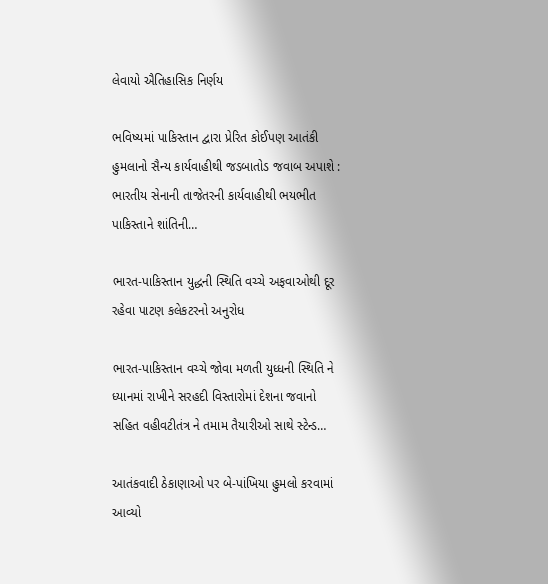લેવાયો ઐતિહાસિક નિર્ણય

ભવિષ્યમાં પાકિસ્તાન દ્વારા પ્રેરિત કોઈપણ આતંકી હુમલાનો સૈન્ય કાર્યવાહીથી જડબાતોડ જવાબ અપાશે : ભારતીય સેનાની તાજેતરની કાર્યવાહીથી ભયભીત પાકિસ્તાને શાંતિની…

ભારત-પાકિસ્તાન યુદ્ધની સ્થિતિ વચ્ચે અફવાઓથી દૂર રહેવા પાટણ કલેકટરનો અનુરોધ

ભારત-પાકિસ્તાન વચ્ચે જોવા મળતી યુધ્ધની સ્થિતિ ને ધ્યાનમાં રાખીને સરહદી વિસ્તારોમાં દેશના જવાનો સહિત વહીવટીતંત્ર ને તમામ તૈયારીઓ સાથે સ્ટેન્ડ…

આતંકવાદી ઠેકાણાઓ પર બે-પાંખિયા હુમલો કરવામાં આવ્યો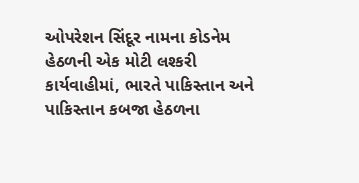ઓપરેશન સિંદૂર નામના કોડનેમ હેઠળની એક મોટી લશ્કરી કાર્યવાહીમાં, ભારતે પાકિસ્તાન અને પાકિસ્તાન કબજા હેઠળના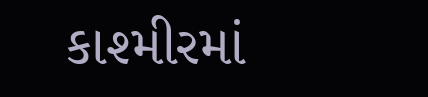કાશ્મીરમાં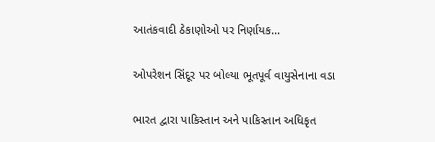આતંકવાદી ઠેકાણોઓ પર નિર્ણાયક…

ઓપરેશન સિંદૂર પર બોલ્યા ભૂતપૂર્વ વાયુસેનાના વડા

ભારત દ્વારા પાકિસ્તાન અને પાકિસ્તાન અધિકૃત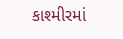કાશ્મીરમાં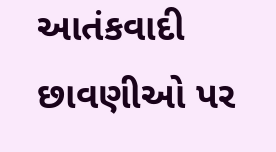આતંકવાદી છાવણીઓ પર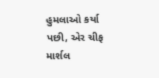હુમલાઓ કર્યા પછી, એર ચીફ માર્શલ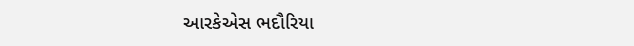આરકેએસ ભદૌરિયા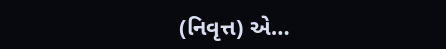(નિવૃત્ત) એ…